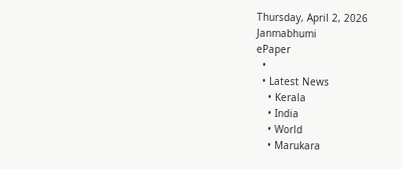Thursday, April 2, 2026
Janmabhumi
ePaper
  •
  • Latest News
    • Kerala
    • India
    • World
    • Marukara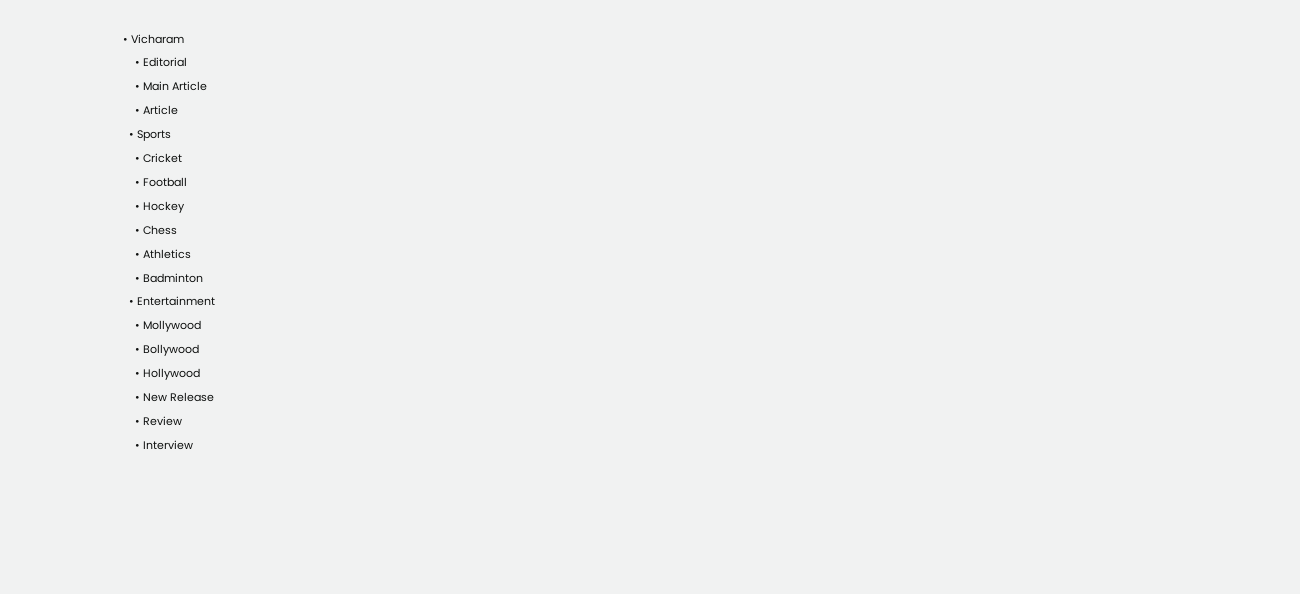• Vicharam
    • Editorial
    • Main Article
    • Article
  • Sports
    • Cricket
    • Football
    • Hockey
    • Chess
    • Athletics
    • Badminton
  • Entertainment
    • Mollywood
    • Bollywood
    • Hollywood
    • New Release
    • Review
    • Interview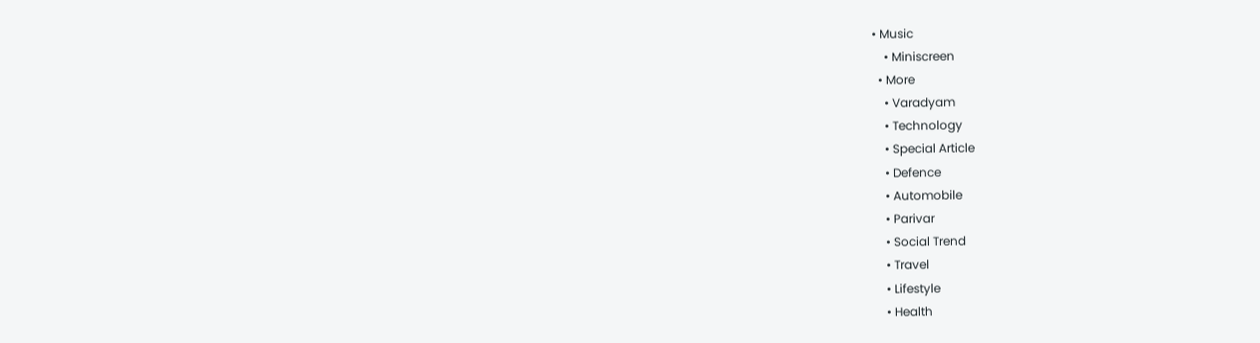• Music
    • Miniscreen
  • More
    • Varadyam
    • Technology
    • Special Article
    • Defence
    • Automobile
    • Parivar
    • Social Trend
    • Travel
    • Lifestyle
    • Health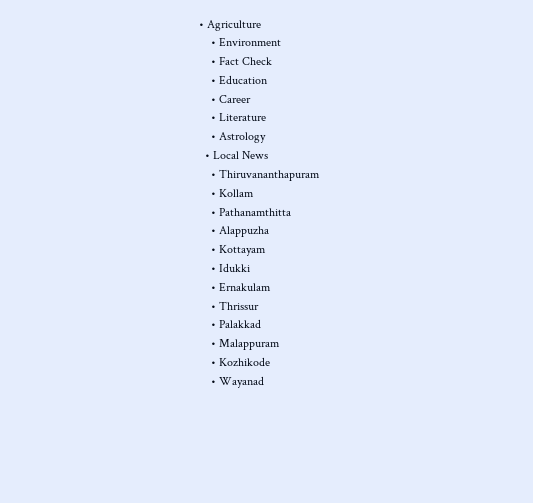• Agriculture
    • Environment
    • Fact Check
    • Education
    • Career
    • Literature
    • Astrology
  • Local News
    • Thiruvananthapuram
    • Kollam
    • Pathanamthitta
    • Alappuzha
    • Kottayam
    • Idukki
    • Ernakulam
    • Thrissur
    • Palakkad
    • Malappuram
    • Kozhikode
    • Wayanad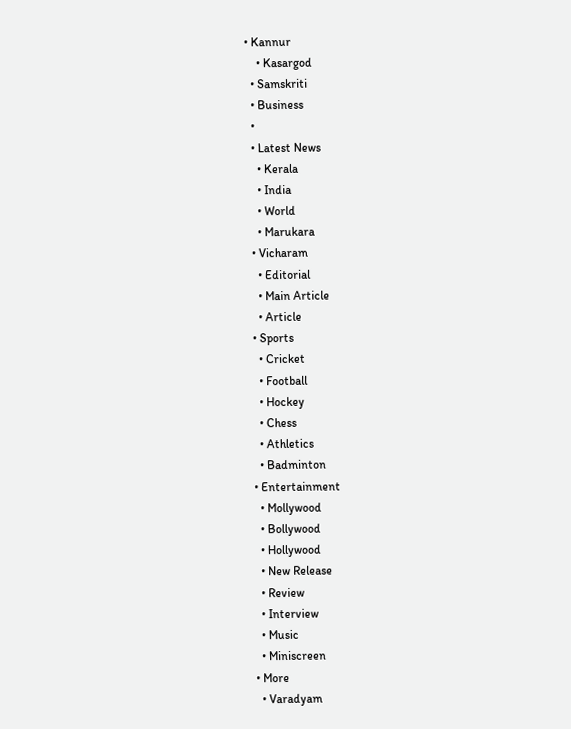• Kannur
    • Kasargod
  • Samskriti
  • Business
  •
  • Latest News
    • Kerala
    • India
    • World
    • Marukara
  • Vicharam
    • Editorial
    • Main Article
    • Article
  • Sports
    • Cricket
    • Football
    • Hockey
    • Chess
    • Athletics
    • Badminton
  • Entertainment
    • Mollywood
    • Bollywood
    • Hollywood
    • New Release
    • Review
    • Interview
    • Music
    • Miniscreen
  • More
    • Varadyam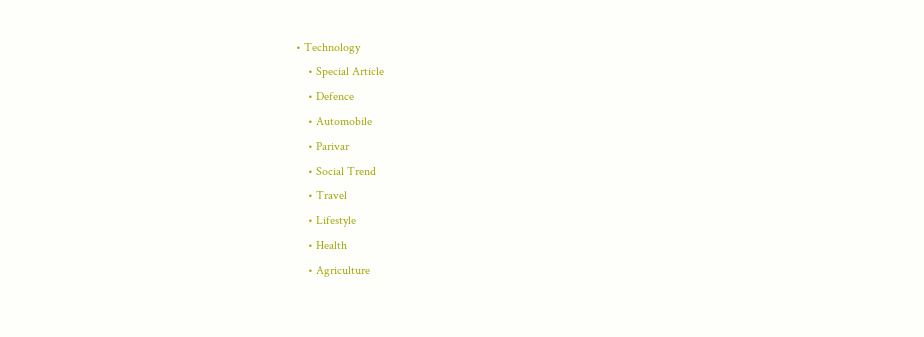• Technology
    • Special Article
    • Defence
    • Automobile
    • Parivar
    • Social Trend
    • Travel
    • Lifestyle
    • Health
    • Agriculture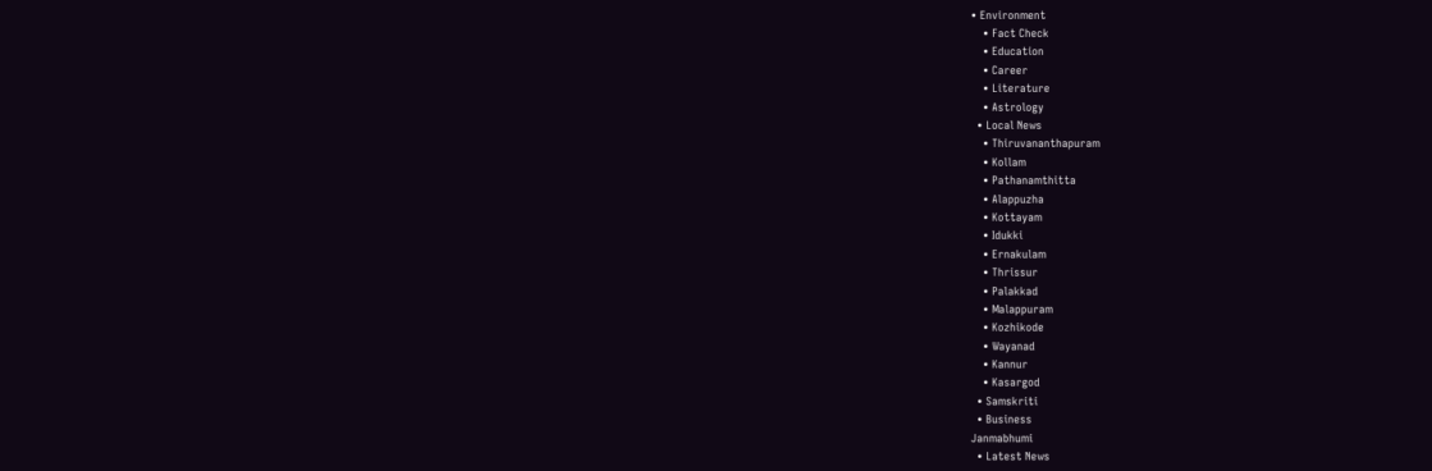• Environment
    • Fact Check
    • Education
    • Career
    • Literature
    • Astrology
  • Local News
    • Thiruvananthapuram
    • Kollam
    • Pathanamthitta
    • Alappuzha
    • Kottayam
    • Idukki
    • Ernakulam
    • Thrissur
    • Palakkad
    • Malappuram
    • Kozhikode
    • Wayanad
    • Kannur
    • Kasargod
  • Samskriti
  • Business
Janmabhumi
  • Latest News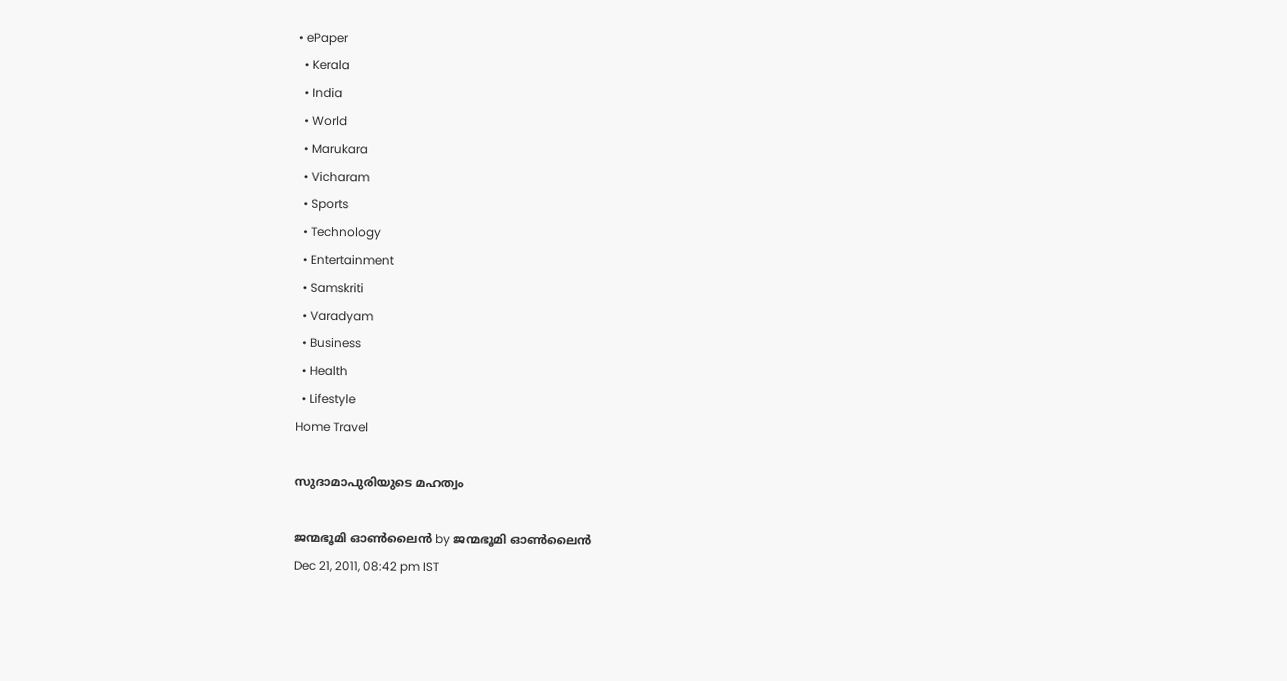• ePaper
  • Kerala
  • India
  • World
  • Marukara
  • Vicharam
  • Sports
  • Technology
  • Entertainment
  • Samskriti
  • Varadyam
  • Business
  • Health
  • Lifestyle
Home Travel

സുദാമാപുരിയുടെ മഹത്വം

ജന്മഭൂമി ഓണ്‍ലൈന്‍ by ജന്മഭൂമി ഓണ്‍ലൈന്‍
Dec 21, 2011, 08:42 pm IST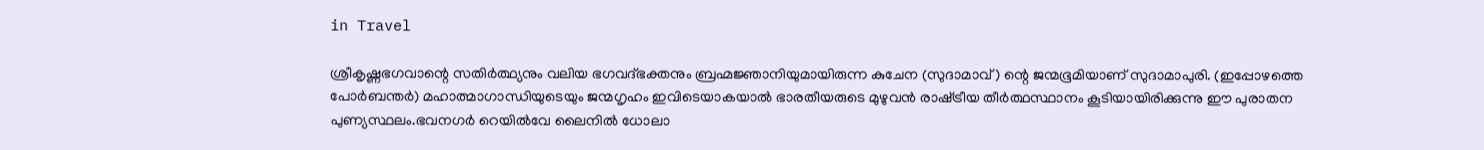in Travel

ശ്രീകൃഷ്ണഭഗവാന്റെ സതിര്‍ത്ഥ്യനും വലിയ ഭഗവദ്ഭക്തനും ബ്രഹ്മജ്ഞാനിയുമായിരുന്ന കുചേന (സുദാമാവ്‌) ന്റെ ജന്മഭൂമിയാണ്‌ സുദാമാപുരി. (ഇപ്പോഴത്തെ പോര്‍ബന്തര്‍) മഹാത്മാഗാന്ധിയുടെയും ജന്മഗൃഹം ഇവിടെയാകയാല്‍ ഭാരതീയരുടെ മുഴുവന്‍ രാഷ്‌ട്രീയ തീര്‍ത്ഥസ്ഥാനം കൂടിയായിരിക്കുന്നു ഈ പുരാതന പുണ്യസ്ഥലം.ഭവനഗര്‍ റെയില്‍വേ ലൈനില്‍ ധോലാ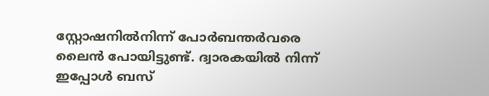സ്റ്റോഷനില്‍നിന്ന്‌ പോര്‍ബന്തര്‍വരെ ലൈന്‍ പോയിട്ടുണ്ട്‌. ദ്വാരകയില്‍ നിന്ന്‌ ഇപ്പോള്‍ ബസ്‌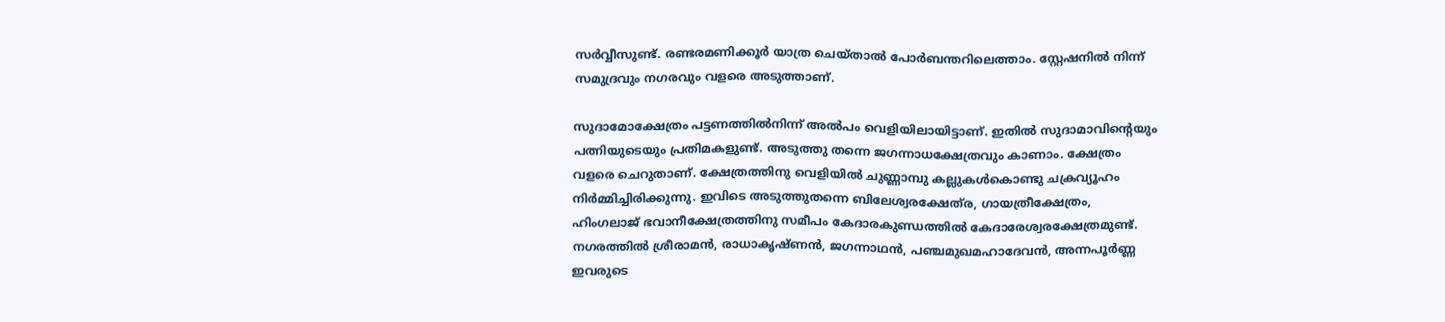സര്‍വ്വീസുണ്ട്‌. രണ്ടരമണിക്കൂര്‍ യാത്ര ചെയ്താല്‍ പോര്‍ബന്തറിലെത്താം. സ്റ്റേഷനില്‍ നിന്ന്‌ സമുദ്രവും നഗരവും വളരെ അടുത്താണ്‌.

സുദാമോക്ഷേത്രം പട്ടണത്തില്‍നിന്ന്‌ അല്‍പം വെളിയിലായിട്ടാണ്‌. ഇതില്‍ സുദാമാവിന്റെയും പത്നിയുടെയും പ്രതിമകളുണ്ട്‌. അടുത്തു തന്നെ ജഗന്നാധക്ഷേത്രവും കാണാം. ക്ഷേത്രം വളരെ ചെറുതാണ്‌. ക്ഷേത്രത്തിനു വെളിയില്‍ ചുണ്ണാമ്പു കല്ലുകള്‍കൊണ്ടു ചക്രവ്യൂഹം നിര്‍മ്മിച്ചിരിക്കുന്നു. ഇവിടെ അടുത്തുതന്നെ ബിലേശ്വരക്ഷേത്‌ര, ഗായത്രീക്ഷേത്രം, ഹിംഗലാജ്‌ ഭവാനീക്ഷേത്രത്തിനു സമീപം കേദാരകുണ്ഡത്തില്‍ കേദാരേശ്വരക്ഷേത്രമുണ്ട്‌. നഗരത്തില്‍ ശ്രീരാമന്‍, രാധാകൃഷ്ണന്‍, ജഗന്നാഥന്‍, പഞ്ചമുഖമഹാദേവന്‍, അന്നപൂര്‍ണ്ണ ഇവരുടെ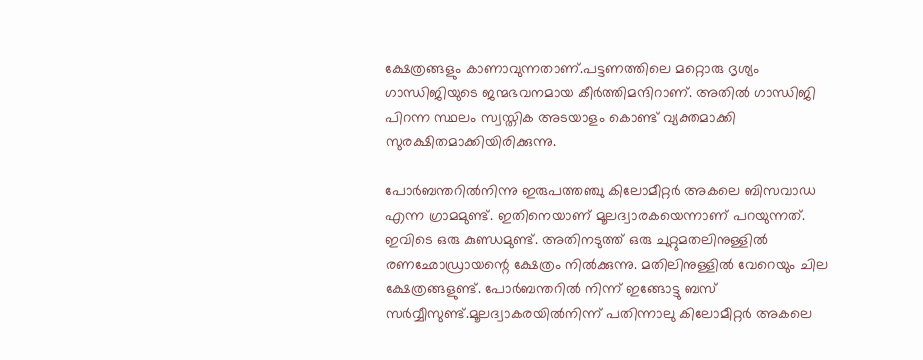ക്ഷേത്രങ്ങളും കാണാവുന്നതാണ്‌.പട്ടണത്തിലെ മറ്റൊരു ദൃശ്യം ഗാന്ധിജിയുടെ ജന്മഭവനമായ കീര്‍ത്തിമന്ദിറാണ്‌. അതില്‍ ഗാന്ധിജി പിറന്ന സ്ഥലം സ്വസ്തിക അടയാളം കൊണ്ട്‌ വ്യക്തമാക്കി സുരക്ഷിതമാക്കിയിരിക്കുന്നു.

പോര്‍ബന്തറില്‍നിന്നു ഇരുപത്തഞ്ചു കിലോമീറ്റര്‍ അകലെ ബിസവാഡ എന്ന ഗ്രാമമുണ്ട്‌. ഇതിനെയാണ്‌ മൂലദ്വാരകയെന്നാണ്‌ പറയുന്നത്‌. ഇവിടെ ഒരു കുണ്ഡമുണ്ട്‌. അതിനടുത്ത്‌ ഒരു ചുറ്റുമതലിനുള്ളില്‍ രണഛോഡ്രായന്റെ ക്ഷേത്രം നില്‍ക്കുന്നു. മതിലിനുള്ളില്‍ വേറെയും ചില ക്ഷേത്രങ്ങളുണ്ട്‌. പോര്‍ബന്തറില്‍ നിന്ന്‌ ഇങ്ങോട്ടു ബസ്‌ സര്‍വ്വീസുണ്ട്‌.മൂലദ്വാകരയില്‍നിന്ന്‌ പതിന്നാലു കിലോമീറ്റര്‍ അകലെ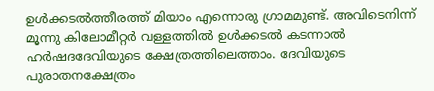ഉള്‍ക്കടല്‍ത്തീരത്ത്‌ മിയാം എന്നൊരു ഗ്രാമമുണ്ട്‌. അവിടെനിന്ന്‌ മൂന്നു കിലോമീറ്റര്‍ വള്ളത്തില്‍ ഉള്‍ക്കടല്‍ കടന്നാല്‍ ഹര്‍ഷദദേവിയുടെ ക്ഷേത്രത്തിലെത്താം. ദേവിയുടെ പുരാതനക്ഷേത്രം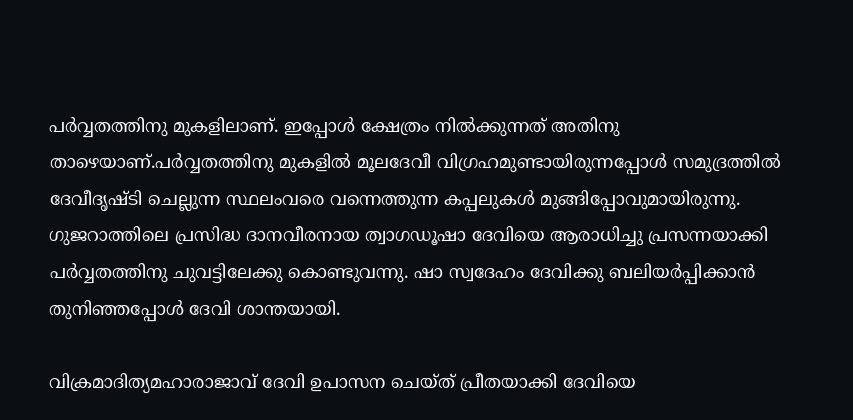പര്‍വ്വതത്തിനു മുകളിലാണ്‌. ഇപ്പോള്‍ ക്ഷേത്രം നില്‍ക്കുന്നത്‌ അതിനു താഴെയാണ്‌.പര്‍വ്വതത്തിനു മുകളില്‍ മൂലദേവീ വിഗ്രഹമുണ്ടായിരുന്നപ്പോള്‍ സമുദ്രത്തില്‍ ദേവീദൃഷ്ടി ചെല്ലുന്ന സ്ഥലംവരെ വന്നെത്തുന്ന കപ്പലുകള്‍ മുങ്ങിപ്പോവുമായിരുന്നു. ഗുജറാത്തിലെ പ്രസിദ്ധ ദാനവീരനായ ത്വാഗഡൂഷാ ദേവിയെ ആരാധിച്ചു പ്രസന്നയാക്കി പര്‍വ്വതത്തിനു ചുവട്ടിലേക്കു കൊണ്ടുവന്നു. ഷാ സ്വദേഹം ദേവിക്കു ബലിയര്‍പ്പിക്കാന്‍ തുനിഞ്ഞപ്പോള്‍ ദേവി ശാന്തയായി.

വിക്രമാദിത്യമഹാരാജാവ്‌ ദേവി ഉപാസന ചെയ്ത്‌ പ്രീതയാക്കി ദേവിയെ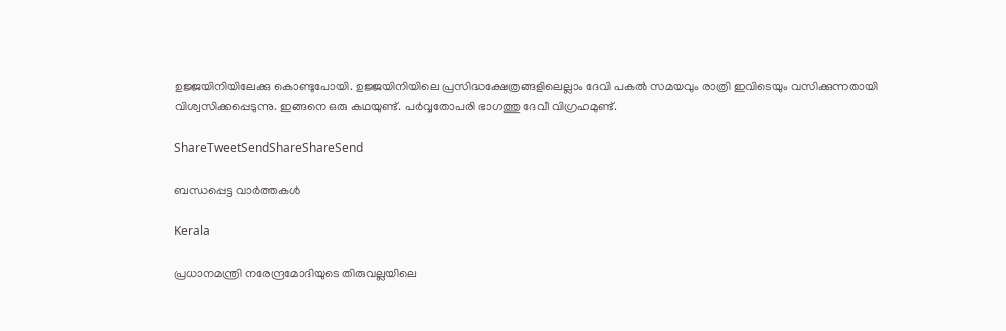ഉജ്ജയിനിയിലേക്കു കൊണ്ടുപോയി. ഉജ്ജയിനിയിലെ പ്രസിദ്ധക്ഷേത്രങ്ങളിലെല്ലാം ദേവി പകല്‍ സമയവും രാത്രി ഇവിടെയും വസിക്കുന്നതായി വിശ്വസിക്കപ്പെടുന്നു. ഇങ്ങനെ ഒരു കഥയുണ്ട്‌. പര്‍വ്വതോപരി ഭാഗത്തു ദേവീ വിഗ്രഹമുണ്ട്‌.

ShareTweetSendShareShareSend

ബന്ധപ്പെട്ട വാര്‍ത്തകള്‍

Kerala

പ്രധാനമന്ത്രി നരേന്ദ്രമോദിയുടെ തിരുവല്ലയിലെ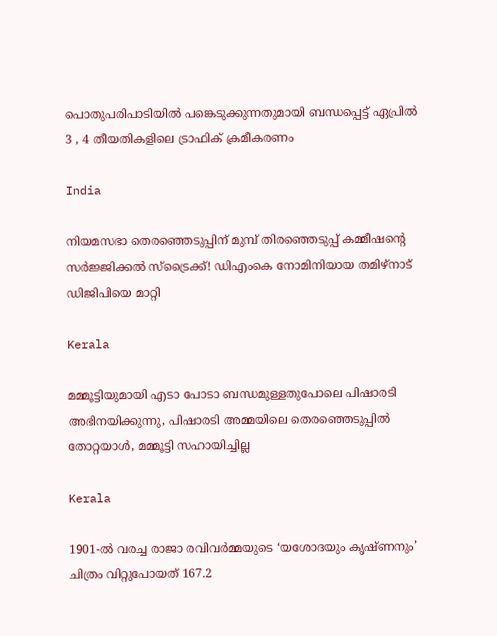പൊതുപരിപാടിയില്‍ പങ്കെടുക്കുന്നതുമായി ബന്ധപ്പെട്ട് ഏപ്രില്‍ 3 , 4 തീയതികളിലെ ട്രാഫിക് ക്രമീകരണം

India

നിയമസഭാ തെരഞ്ഞെടുപ്പിന് മുമ്പ് തിരഞ്ഞെടുപ്പ് കമ്മീഷന്റെ സർജ്ജിക്കൽ സ്ട്രൈക്ക്! ഡിഎംകെ നോമിനിയായ തമിഴ്നാട് ഡിജിപിയെ മാറ്റി

Kerala

മമ്മൂട്ടിയുമായി എടാ പോടാ ബന്ധമുള്ളതുപോലെ പിഷാരടി അഭിനയിക്കുന്നു, പിഷാരടി അമ്മയിലെ തെരഞ്ഞെടുപ്പില്‍ തോറ്റയാള്‍, മമ്മൂട്ടി സഹായിച്ചില്ല

Kerala

1901-ൽ വരച്ച രാജാ രവിവർമ്മയുടെ ‘യശോദയും കൃഷ്ണനും’ ചിത്രം വിറ്റുപോയത് 167.2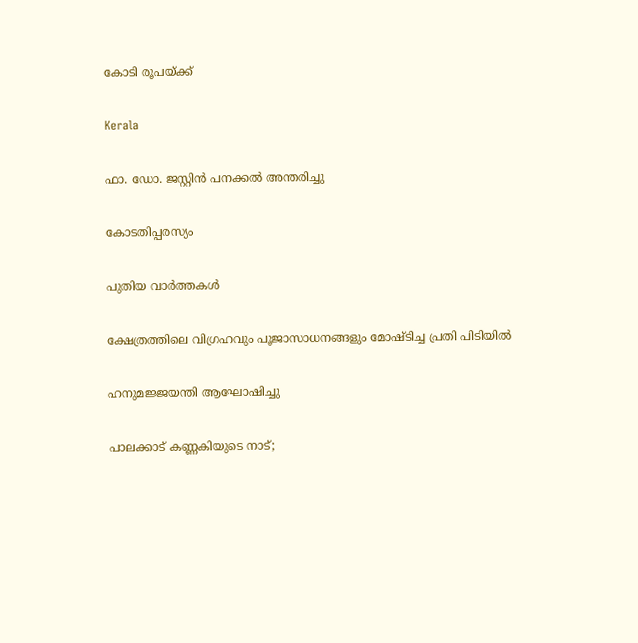കോടി രൂപയ്‌ക്ക്

Kerala

ഫാ. ഡോ. ജസ്റ്റിന്‍ പനക്കല്‍ അന്തരിച്ചു

കോടതിപ്പരസ്യം

പുതിയ വാര്‍ത്തകള്‍

ക്ഷേത്രത്തിലെ വിഗ്രഹവും പൂജാസാധനങ്ങളും മോഷ്ടിച്ച പ്രതി പിടിയില്‍

ഹനുമജ്ജയന്തി ആഘോഷിച്ചു

പാലക്കാട് കണ്ണകിയുടെ നാട്;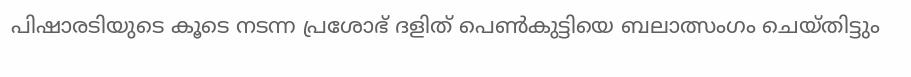പിഷാരടിയുടെ കൂടെ നടന്ന പ്രശോഭ് ദളിത് പെണ്‍കുട്ടിയെ ബലാത്സംഗം ചെയ്തിട്ടും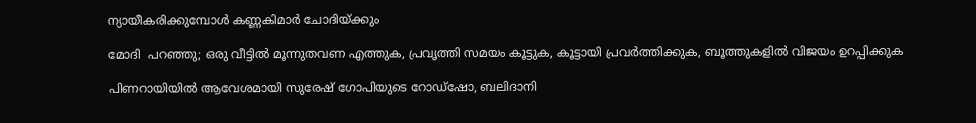ന്യായീകരിക്കുമ്പോള്‍ കണ്ണകിമാര്‍ ചോദിയ്‌ക്കും

മോദി  പറഞ്ഞു; ഒരു വീട്ടിൽ മൂന്നുതവണ എത്തുക, പ്രവൃത്തി സമയം കൂട്ടുക, കൂട്ടായി പ്രവർത്തിക്കുക, ബൂത്തുകളിൽ വിജയം ഉറപ്പിക്കുക

പിണറായിയില്‍ ആവേശമായി സുരേഷ് ഗോപിയുടെ റോഡ്‌ഷോ, ബലിദാനി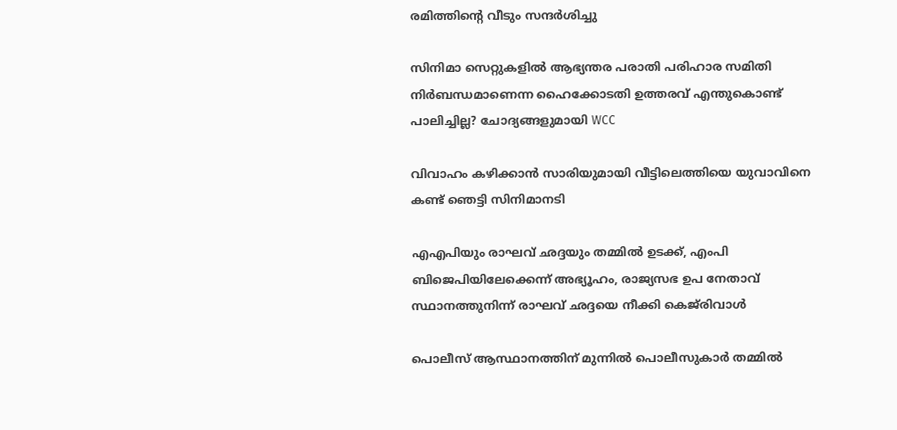രമിത്തിന്റെ വീടും സന്ദര്‍ശിച്ചു

സിനിമാ സെറ്റുകളിൽ ആഭ്യന്തര പരാതി പരിഹാര സമിതി നിർബന്ധമാണെന്ന ഹൈക്കോടതി ഉത്തരവ് എന്തുകൊണ്ട് പാലിച്ചില്ല? ചോദ്യങ്ങളുമായി WCC

വിവാഹം കഴിക്കാന്‍ സാരിയുമായി വീട്ടിലെത്തിയെ യുവാവിനെ കണ്ട് ഞെട്ടി സിനിമാനടി

എഎപിയും രാഘവ് ഛദ്ദയും തമ്മിൽ ഉടക്ക്, എംപി ബിജെപിയിലേക്കെന്ന് അഭ്യൂഹം, രാജ്യസഭ ഉപ നേതാവ് സ്ഥാനത്തുനിന്ന് രാഘവ് ഛദ്ദയെ നീക്കി കെജ്‌രിവാൾ

പൊലീസ് ആസ്ഥാനത്തിന് മുന്നില്‍ പൊലീസുകാര്‍ തമ്മില്‍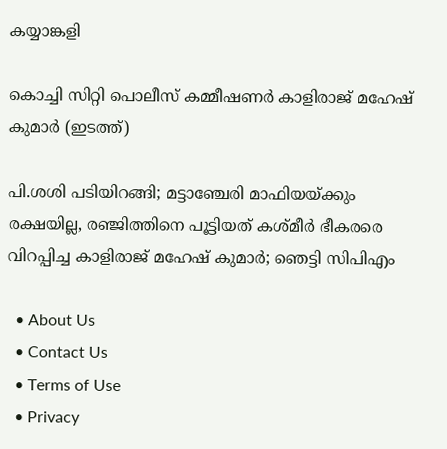കയ്യാങ്കളി

കൊച്ചി സിറ്റി പൊലീസ് കമ്മീഷണര്‍ കാളിരാജ് മഹേഷ് കുമാര്‍ (ഇടത്ത്)

പി.ശശി പടിയിറങ്ങി; മട്ടാഞ്ചേരി മാഫിയയ്‌ക്കും രക്ഷയില്ല, രഞ്ജിത്തിനെ പൂട്ടിയത് കശ്മീര്‍ ഭീകരരെ വിറപ്പിച്ച കാളിരാജ് മഹേഷ് കുമാര്‍; ഞെട്ടി സിപിഎം

  • About Us
  • Contact Us
  • Terms of Use
  • Privacy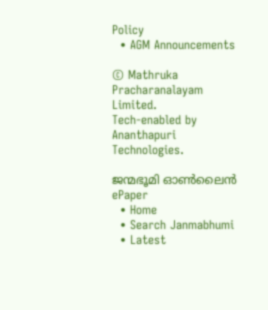Policy
  • AGM Announcements

© Mathruka Pracharanalayam Limited.
Tech-enabled by Ananthapuri Technologies.

ജന്മഭൂമി ഓണ്‍ലൈന്‍
ePaper
  • Home
  • Search Janmabhumi
  • Latest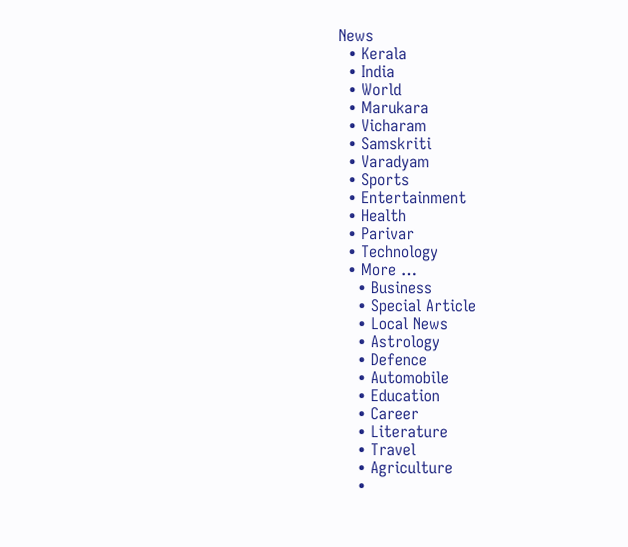News
  • Kerala
  • India
  • World
  • Marukara
  • Vicharam
  • Samskriti
  • Varadyam
  • Sports
  • Entertainment
  • Health
  • Parivar
  • Technology
  • More …
    • Business
    • Special Article
    • Local News
    • Astrology
    • Defence
    • Automobile
    • Education
    • Career
    • Literature
    • Travel
    • Agriculture
    •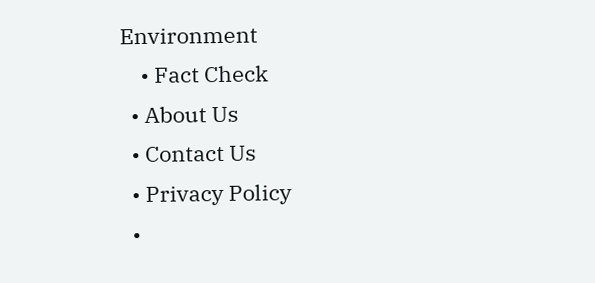Environment
    • Fact Check
  • About Us
  • Contact Us
  • Privacy Policy
  •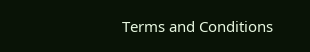Terms and Conditions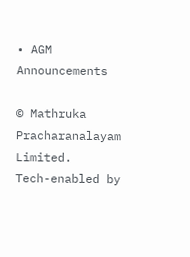• AGM Announcements

© Mathruka Pracharanalayam Limited.
Tech-enabled by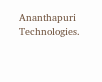Ananthapuri Technologies.